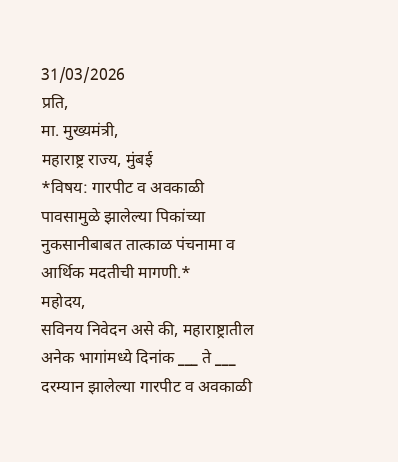31/03/2026
प्रति,
मा. मुख्यमंत्री,
महाराष्ट्र राज्य, मुंबई
*विषय: गारपीट व अवकाळी पावसामुळे झालेल्या पिकांच्या नुकसानीबाबत तात्काळ पंचनामा व आर्थिक मदतीची मागणी.*
महोदय,
सविनय निवेदन असे की, महाराष्ट्रातील अनेक भागांमध्ये दिनांक ___ ते ___ दरम्यान झालेल्या गारपीट व अवकाळी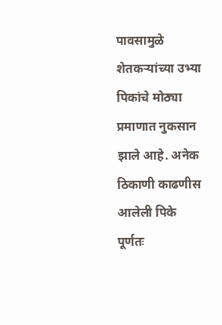पावसामुळे शेतकऱ्यांच्या उभ्या पिकांचे मोठ्या प्रमाणात नुकसान झाले आहे. अनेक ठिकाणी काढणीस आलेली पिके पूर्णतः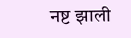नष्ट झाली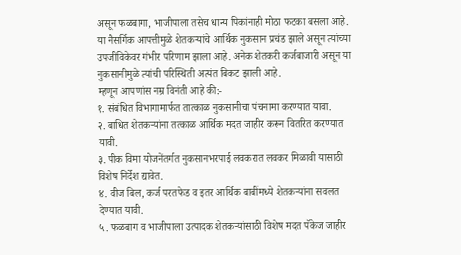असून फळबागा, भाजीपाला तसेच धान्य पिकांनाही मोठा फटका बसला आहे.
या नैसर्गिक आपत्तीमुळे शेतकऱ्यांचे आर्थिक नुकसान प्रचंड झाले असून त्यांच्या उपजीविकेवर गंभीर परिणाम झाला आहे. अनेक शेतकरी कर्जबाजारी असून या नुकसानीमुळे त्यांची परिस्थिती अत्यंत बिकट झाली आहे.
म्हणून आपणांस नम्र विनंती आहे की:-
१. संबंधित विभागामार्फत तात्काळ नुकसानीचा पंचनामा करण्यात यावा.
२. बाधित शेतकऱ्यांना तत्काळ आर्थिक मदत जाहीर करून वितरित करण्यात यावी.
३. पीक विमा योजनेंतर्गत नुकसानभरपाई लवकरात लवकर मिळावी यासाठी विशेष निर्देश द्यावेत.
४. वीज बिल, कर्ज परतफेड व इतर आर्थिक बाबींमध्ये शेतकऱ्यांना सवलत देण्यात यावी.
५. फळबाग व भाजीपाला उत्पादक शेतकऱ्यांसाठी विशेष मदत पॅकेज जाहीर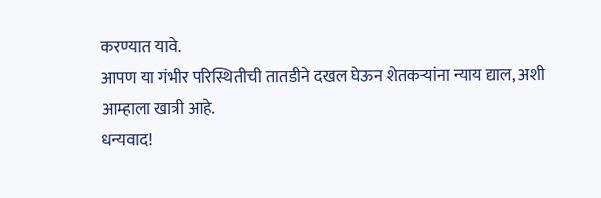करण्यात यावे.
आपण या गंभीर परिस्थितीची तातडीने दखल घेऊन शेतकऱ्यांना न्याय द्याल, अशी आम्हाला खात्री आहे.
धन्यवाद!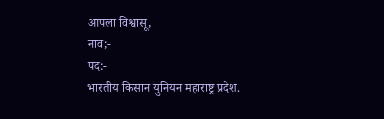आपला विश्वासू,
नाव;-
पद:-
भारतीय किसान युनियन महाराष्ट्र प्रदेश.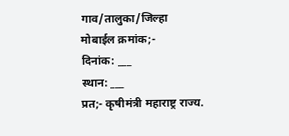गाव/तालुका/जिल्हा
मोबाईल क्रमांक;-
दिनांक: ___
स्थान: ___
प्रत;- कृषीमंत्री महाराष्ट्र राज्य.